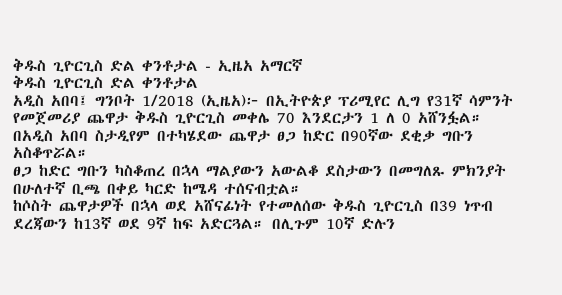ቅዱስ ጊዮርጊስ ድል ቀንቶታል - ኢዜአ አማርኛ
ቅዱስ ጊዮርጊስ ድል ቀንቶታል
አዲስ አበባ፤ ግንቦት 1/2018 (ኢዜአ)፦ በኢትዮጵያ ፕሪሚየር ሊግ የ31ኛ ሳምንት የመጀመሪያ ጨዋታ ቅዱስ ጊዮርጊስ መቀሌ 70 እንደርታን 1 ለ 0 አሸንፏል።
በአዲስ አበባ ስታዲየም በተካሄደው ጨዋታ ፀጋ ከድር በ90ኛው ደቂቃ ግቡን አስቆጥሯል።
ፀጋ ከድር ግቡን ካስቆጠረ በኋላ ማልያውን አውልቆ ደስታውን በመግለጹ ምክንያት በሁለተኛ ቢጫ በቀይ ካርድ ከሜዳ ተሰናብቷል።
ከሶስት ጨዋታዎች በኋላ ወደ አሸናፊነት የተመለሰው ቅዱስ ጊዮርጊስ በ39 ነጥብ ደረጃውን ከ13ኛ ወደ 9ኛ ከፍ አድርጓል። በሊጉም 10ኛ ድሉን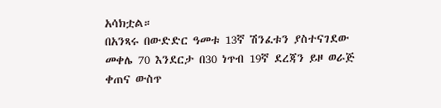አሳክቷል።
በአንጻሩ በውድድር ዓመቱ 13ኛ ሽንፈቱን ያስተናገደው መቀሌ 70 እንደርታ በ30 ነጥብ 19ኛ ደረጃን ይዞ ወራጅ ቀጠና ውስጥ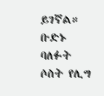ይገኛል።
ቡድኑ ባለፉት ሶስት የሊግ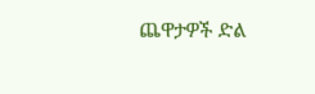ጨዋታዎች ድል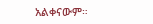አልቀናውም።